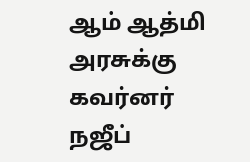ஆம் ஆத்மி அரசுக்கு கவர்னர் நஜீப்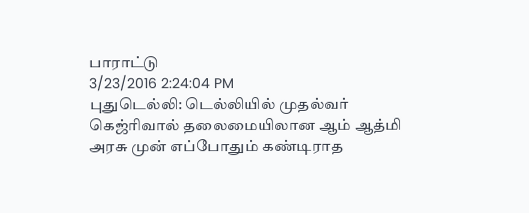பாராட்டு
3/23/2016 2:24:04 PM
புதுடெல்லி: டெல்லியில் முதல்வர் கெஜ்ரிவால் தலைமையிலான ஆம் ஆத்மி அரசு முன் எப்போதும் கண்டிராத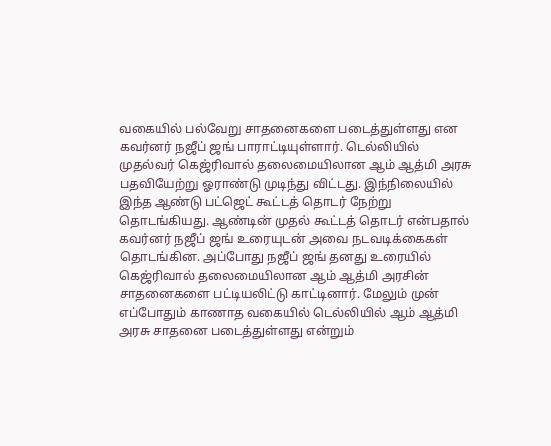வகையில் பல்வேறு சாதனைகளை படைத்துள்ளது என கவர்னர் நஜீப் ஜங் பாராட்டியுள்ளார். டெல்லியில் முதல்வர் கெஜ்ரிவால் தலைமையிலான ஆம் ஆத்மி அரசு பதவியேற்று ஓராண்டு முடிந்து விட்டது. இந்நிலையில் இந்த ஆண்டு பட்ஜெட் கூட்டத் தொடர் நேற்று தொடங்கியது. ஆண்டின் முதல் கூட்டத் தொடர் என்பதால் கவர்னர் நஜீப் ஜங் உரையுடன் அவை நடவடிக்கைகள் தொடங்கின. அப்போது நஜீப் ஜங் தனது உரையில் கெஜ்ரிவால் தலைமையிலான ஆம் ஆத்மி அரசின் சாதனைகளை பட்டியலிட்டு காட்டினார். மேலும் முன் எப்போதும் காணாத வகையில் டெல்லியில் ஆம் ஆத்மி அரசு சாதனை படைத்துள்ளது என்றும்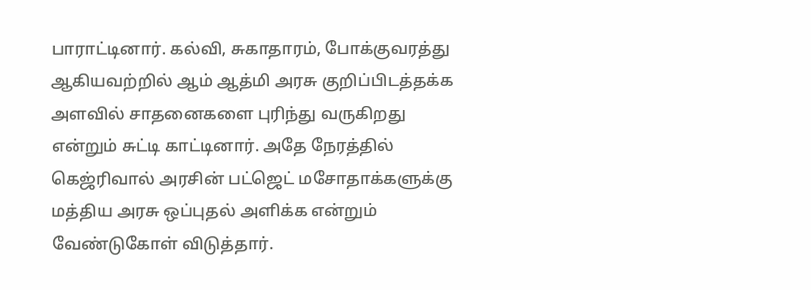பாராட்டினார். கல்வி, சுகாதாரம், போக்குவரத்து ஆகியவற்றில் ஆம் ஆத்மி அரசு குறிப்பிடத்தக்க அளவில் சாதனைகளை புரிந்து வருகிறது என்றும் சுட்டி காட்டினார். அதே நேரத்தில் கெஜ்ரிவால் அரசின் பட்ஜெட் மசோதாக்களுக்கு மத்திய அரசு ஒப்புதல் அளிக்க என்றும் வேண்டுகோள் விடுத்தார்.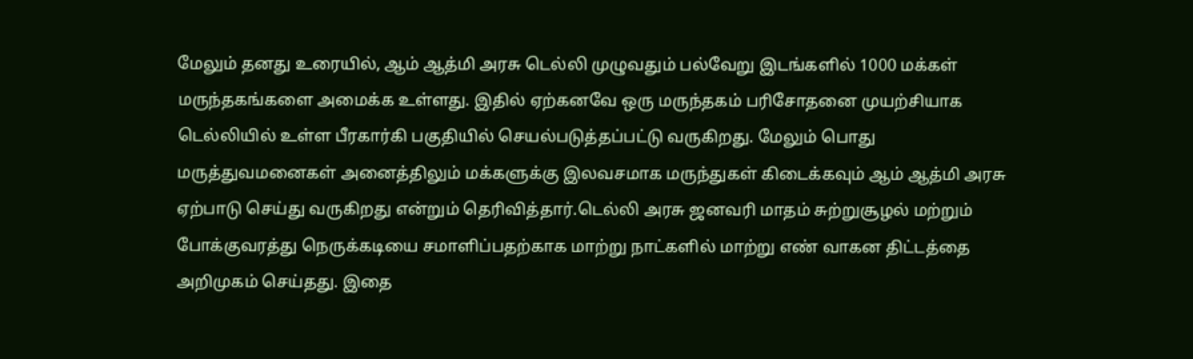மேலும் தனது உரையில், ஆம் ஆத்மி அரசு டெல்லி முழுவதும் பல்வேறு இடங்களில் 1000 மக்கள் மருந்தகங்களை அமைக்க உள்ளது. இதில் ஏற்கனவே ஒரு மருந்தகம் பரிசோதனை முயற்சியாக டெல்லியில் உள்ள பீரகார்கி பகுதியில் செயல்படுத்தப்பட்டு வருகிறது. மேலும் பொது மருத்துவமனைகள் அனைத்திலும் மக்களுக்கு இலவசமாக மருந்துகள் கிடைக்கவும் ஆம் ஆத்மி அரசு ஏற்பாடு செய்து வருகிறது என்றும் தெரிவித்தார்.டெல்லி அரசு ஜனவரி மாதம் சுற்றுசூழல் மற்றும் போக்குவரத்து நெருக்கடியை சமாளிப்பதற்காக மாற்று நாட்களில் மாற்று எண் வாகன திட்டத்தை அறிமுகம் செய்தது. இதை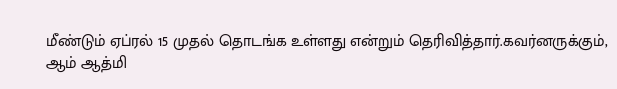மீண்டும் ஏப்ரல் 15 முதல் தொடங்க உள்ளது என்றும் தெரிவித்தார்.கவர்னருக்கும், ஆம் ஆத்மி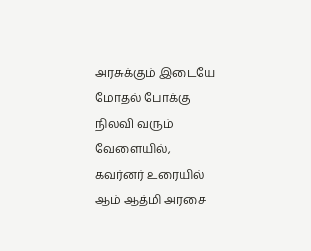அரசுக்கும் இடையே மோதல் போக்கு நிலவி வரும் வேளையில், கவர்னர் உரையில் ஆம் ஆத்மி அரசை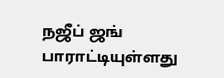நஜீப் ஜங் பாராட்டியுள்ளது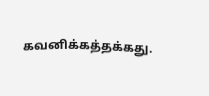கவனிக்கத்தக்கது.